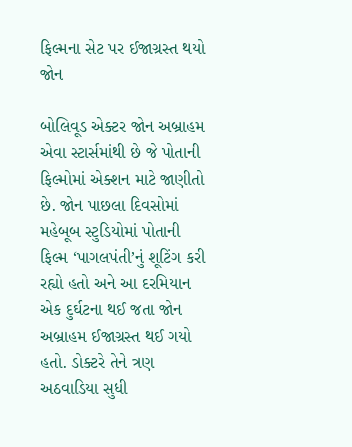ફિલ્મના સેટ પર ઈજાગ્રસ્ત થયો જોન

બોલિવૂડ એક્ટર જોન અબ્રાહમ એવા સ્ટાર્સમાંથી છે જે પોતાની ફિલ્મોમાં એક્શન માટે જાણીતો છે. જોન પાછલા દિવસોમાં મહેબૂબ સ્ટુડિયોમાં પોતાની ફિલ્મ ‘પાગલપંતી’નું શૂટિંગ કરી રહ્યો હતો અને આ દરમિયાન એક દુર્ઘટના થઈ જતા જોન અબ્રાહમ ઈજાગ્રસ્ત થઈ ગયો હતો. ડોક્ટરે તેને ત્રણ અઠવાડિયા સુધી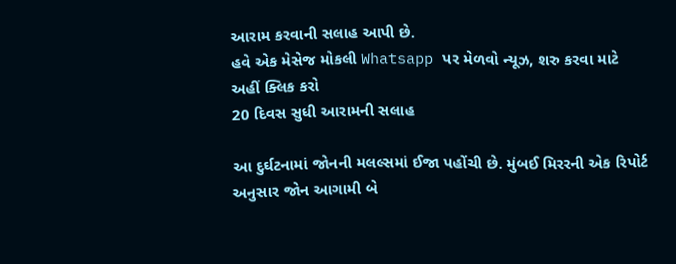આરામ કરવાની સલાહ આપી છે.
હવે એક મેસેજ મોકલી Whatsapp પર મેળવો ન્યૂઝ, શરુ કરવા માટે અહીં ક્લિક કરો
20 દિવસ સુધી આરામની સલાહ

આ દુર્ઘટનામાં જોનની મલલ્સમાં ઈજા પહોંચી છે. મુંબઈ મિરરની એક રિપોર્ટ અનુસાર જોન આગામી બે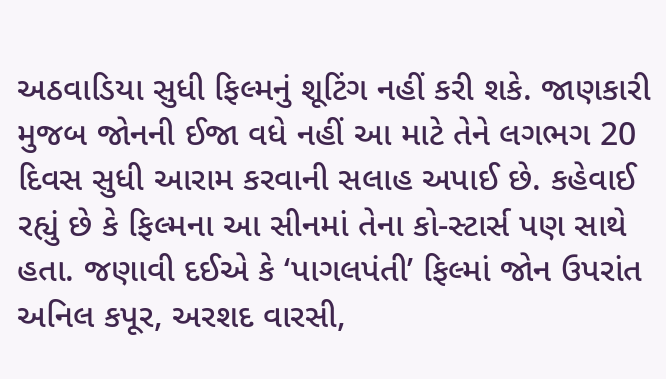અઠવાડિયા સુધી ફિલ્મનું શૂટિંગ નહીં કરી શકે. જાણકારી મુજબ જોનની ઈજા વધે નહીં આ માટે તેને લગભગ 20 દિવસ સુધી આરામ કરવાની સલાહ અપાઈ છે. કહેવાઈ રહ્યું છે કે ફિલ્મના આ સીનમાં તેના કો-સ્ટાર્સ પણ સાથે હતા. જણાવી દઈએ કે ‘પાગલપંતી’ ફિલ્માં જોન ઉપરાંત અનિલ કપૂર, અરશદ વારસી,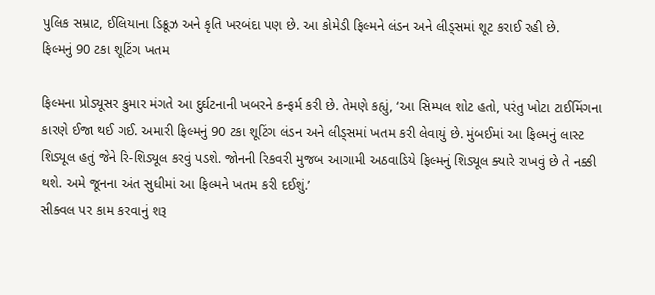પુલિક સમ્રાટ, ઈલિયાના ડિક્રૂઝ અને કૃતિ ખરબંદા પણ છે. આ કોમેડી ફિલ્મને લંડન અને લીડ્સમાં શૂટ કરાઈ રહી છે.
ફિલ્મનું 90 ટકા શૂટિંગ ખતમ

ફિલ્મના પ્રોડ્યૂસર કુમાર મંગતે આ દુર્ઘટનાની ખબરને કન્ફર્મ કરી છે. તેમણે કહ્યું, ‘આ સિમ્પલ શોટ હતો, પરંતુ ખોટા ટાઈમિંગના કારણે ઈજા થઈ ગઈ. અમારી ફિલ્મનું 90 ટકા શૂટિંગ લંડન અને લીડ્સમાં ખતમ કરી લેવાયું છે. મુંબઈમાં આ ફિલ્મનું લાસ્ટ શિડ્યૂલ હતું જેને રિ-શિડ્યૂલ કરવું પડશે. જોનની રિકવરી મુજબ આગામી અઠવાડિયે ફિલ્મનું શિડ્યૂલ ક્યારે રાખવું છે તે નક્કી થશે. અમે જૂનના અંત સુધીમાં આ ફિલ્મને ખતમ કરી દઈશું.’
સીક્વલ પર કામ કરવાનું શરૂ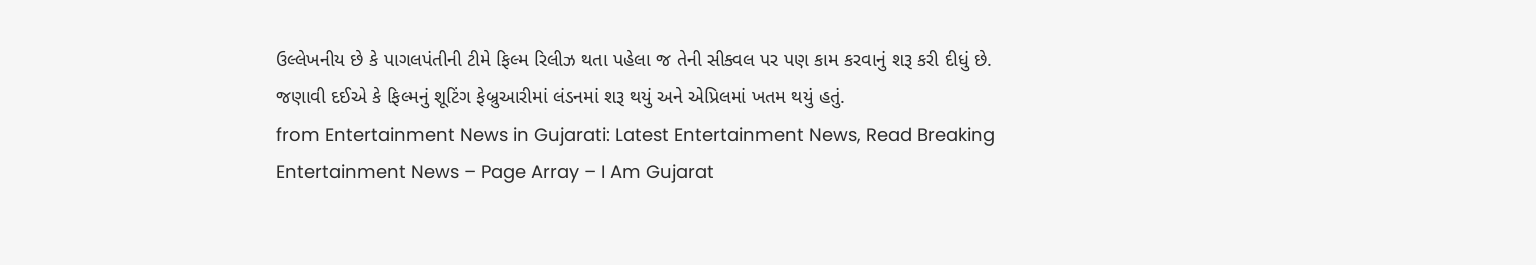ઉલ્લેખનીય છે કે પાગલપંતીની ટીમે ફિલ્મ રિલીઝ થતા પહેલા જ તેની સીક્વલ પર પણ કામ કરવાનું શરૂ કરી દીધું છે. જણાવી દઈએ કે ફિલ્મનું શૂટિંગ ફેબ્રુઆરીમાં લંડનમાં શરૂ થયું અને એપ્રિલમાં ખતમ થયું હતું.
from Entertainment News in Gujarati: Latest Entertainment News, Read Breaking Entertainment News – Page Array – I Am Gujarat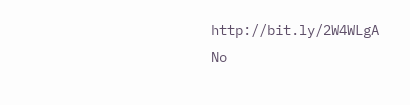http://bit.ly/2W4WLgA
No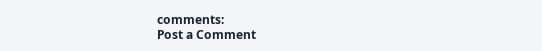comments:
Post a Comment